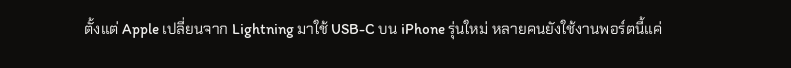ตั้งแต่ Apple เปลี่ยนจาก Lightning มาใช้ USB-C บน iPhone รุ่นใหม่ หลายคนยังใช้งานพอร์ตนี้แค่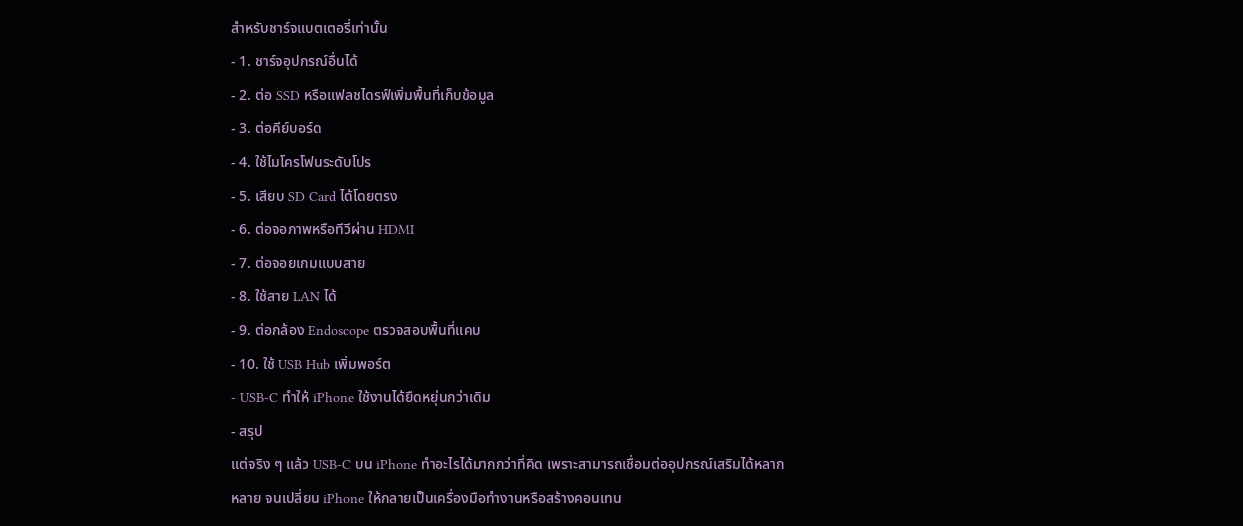สำหรับชาร์จแบตเตอรี่เท่านั้น
- 1. ชาร์จอุปกรณ์อื่นได้
- 2. ต่อ SSD หรือแฟลชไดรฟ์เพิ่มพื้นที่เก็บข้อมูล
- 3. ต่อคีย์บอร์ด
- 4. ใช้ไมโครโฟนระดับโปร
- 5. เสียบ SD Card ได้โดยตรง
- 6. ต่อจอภาพหรือทีวีผ่าน HDMI
- 7. ต่อจอยเกมแบบสาย
- 8. ใช้สาย LAN ได้
- 9. ต่อกล้อง Endoscope ตรวจสอบพื้นที่แคบ
- 10. ใช้ USB Hub เพิ่มพอร์ต
- USB-C ทำให้ iPhone ใช้งานได้ยืดหยุ่นกว่าเดิม
- สรุป
แต่จริง ๆ แล้ว USB-C บน iPhone ทำอะไรได้มากกว่าที่คิด เพราะสามารถเชื่อมต่ออุปกรณ์เสริมได้หลากหลาย จนเปลี่ยน iPhone ให้กลายเป็นเครื่องมือทำงานหรือสร้างคอนเทน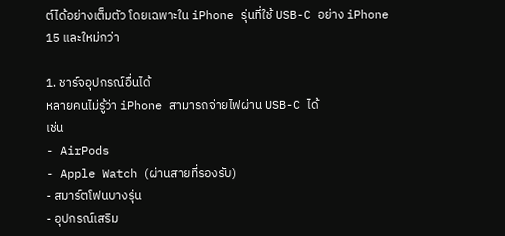ต์ได้อย่างเต็มตัว โดยเฉพาะใน iPhone รุ่นที่ใช้ USB-C อย่าง iPhone 15 และใหม่กว่า

1. ชาร์จอุปกรณ์อื่นได้
หลายคนไม่รู้ว่า iPhone สามารถจ่ายไฟผ่าน USB-C ได้
เช่น
- AirPods
- Apple Watch (ผ่านสายที่รองรับ)
- สมาร์ตโฟนบางรุ่น
- อุปกรณ์เสริม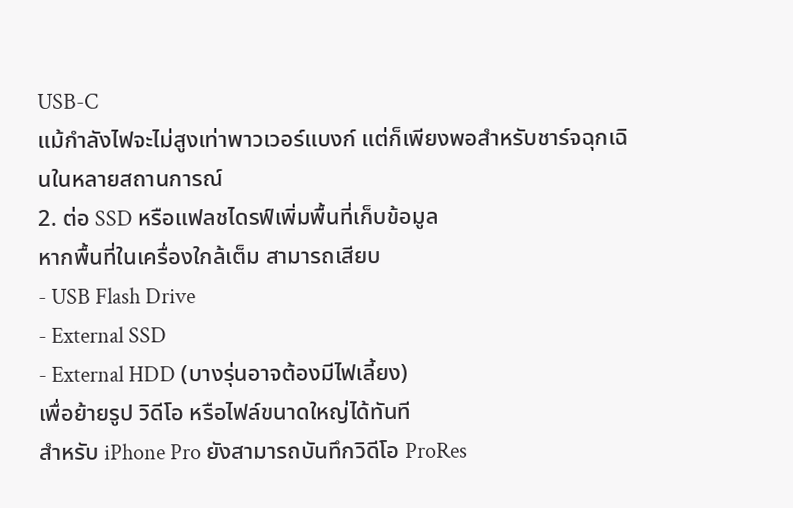USB-C
แม้กำลังไฟจะไม่สูงเท่าพาวเวอร์แบงก์ แต่ก็เพียงพอสำหรับชาร์จฉุกเฉินในหลายสถานการณ์
2. ต่อ SSD หรือแฟลชไดรฟ์เพิ่มพื้นที่เก็บข้อมูล
หากพื้นที่ในเครื่องใกล้เต็ม สามารถเสียบ
- USB Flash Drive
- External SSD
- External HDD (บางรุ่นอาจต้องมีไฟเลี้ยง)
เพื่อย้ายรูป วิดีโอ หรือไฟล์ขนาดใหญ่ได้ทันที
สำหรับ iPhone Pro ยังสามารถบันทึกวิดีโอ ProRes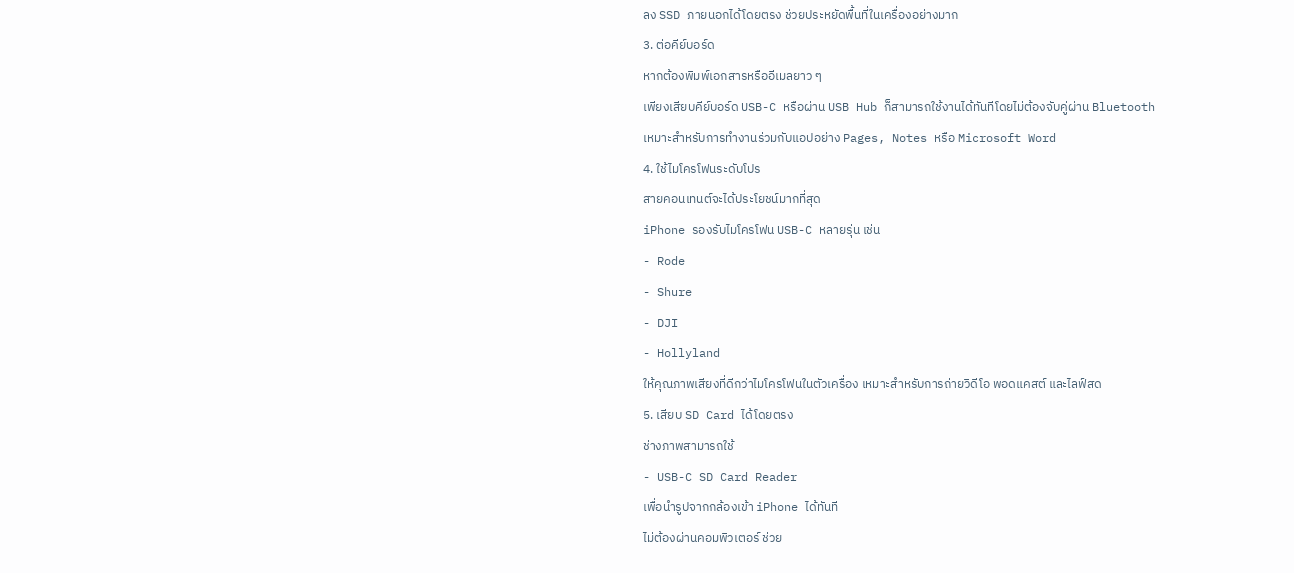ลง SSD ภายนอกได้โดยตรง ช่วยประหยัดพื้นที่ในเครื่องอย่างมาก
3. ต่อคีย์บอร์ด
หากต้องพิมพ์เอกสารหรืออีเมลยาว ๆ
เพียงเสียบคีย์บอร์ด USB-C หรือผ่าน USB Hub ก็สามารถใช้งานได้ทันทีโดยไม่ต้องจับคู่ผ่าน Bluetooth
เหมาะสำหรับการทำงานร่วมกับแอปอย่าง Pages, Notes หรือ Microsoft Word
4. ใช้ไมโครโฟนระดับโปร
สายคอนเทนต์จะได้ประโยชน์มากที่สุด
iPhone รองรับไมโครโฟน USB-C หลายรุ่น เช่น
- Rode
- Shure
- DJI
- Hollyland
ให้คุณภาพเสียงที่ดีกว่าไมโครโฟนในตัวเครื่อง เหมาะสำหรับการถ่ายวิดีโอ พอดแคสต์ และไลฟ์สด
5. เสียบ SD Card ได้โดยตรง
ช่างภาพสามารถใช้
- USB-C SD Card Reader
เพื่อนำรูปจากกล้องเข้า iPhone ได้ทันที
ไม่ต้องผ่านคอมพิวเตอร์ ช่วย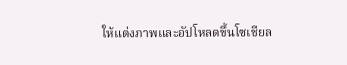ให้แต่งภาพและอัปโหลดขึ้นโซเชียล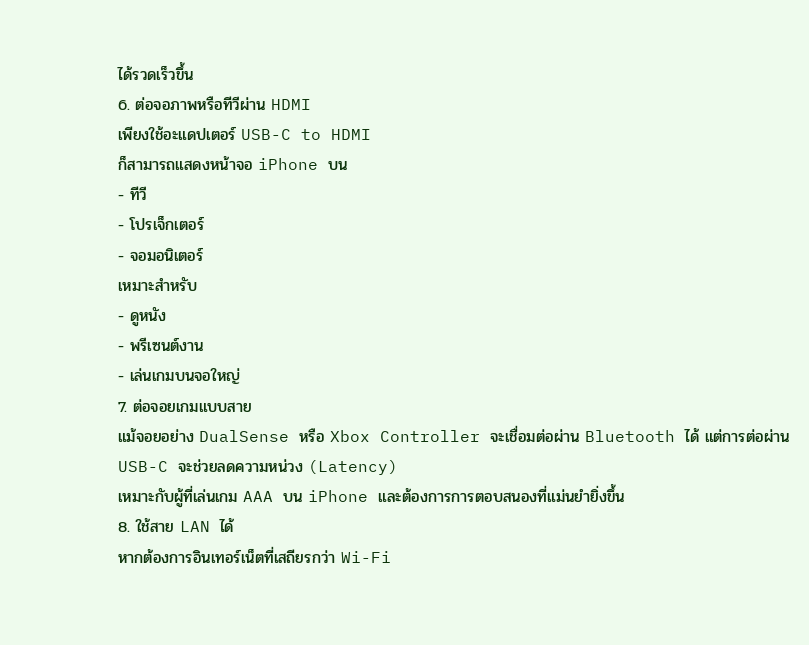ได้รวดเร็วขึ้น
6. ต่อจอภาพหรือทีวีผ่าน HDMI
เพียงใช้อะแดปเตอร์ USB-C to HDMI
ก็สามารถแสดงหน้าจอ iPhone บน
- ทีวี
- โปรเจ็กเตอร์
- จอมอนิเตอร์
เหมาะสำหรับ
- ดูหนัง
- พรีเซนต์งาน
- เล่นเกมบนจอใหญ่
7. ต่อจอยเกมแบบสาย
แม้จอยอย่าง DualSense หรือ Xbox Controller จะเชื่อมต่อผ่าน Bluetooth ได้ แต่การต่อผ่าน USB-C จะช่วยลดความหน่วง (Latency)
เหมาะกับผู้ที่เล่นเกม AAA บน iPhone และต้องการการตอบสนองที่แม่นยำยิ่งขึ้น
8. ใช้สาย LAN ได้
หากต้องการอินเทอร์เน็ตที่เสถียรกว่า Wi-Fi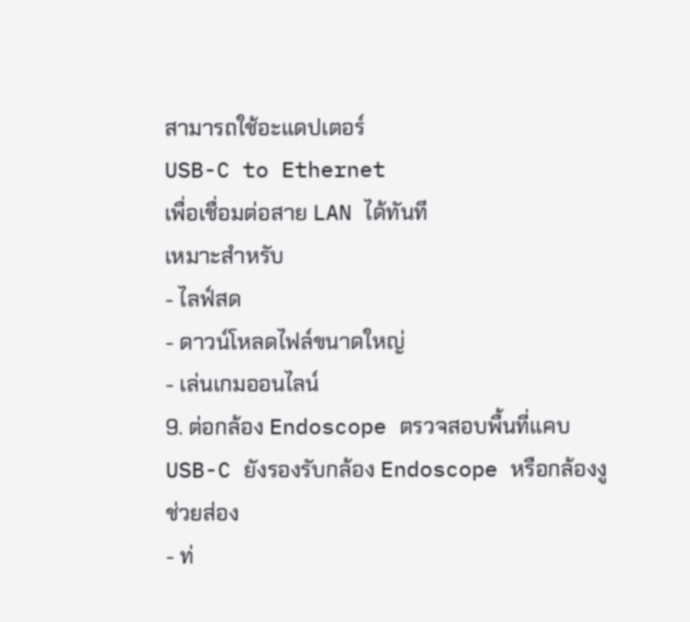สามารถใช้อะแดปเตอร์
USB-C to Ethernet
เพื่อเชื่อมต่อสาย LAN ได้ทันที
เหมาะสำหรับ
- ไลฟ์สด
- ดาวน์โหลดไฟล์ขนาดใหญ่
- เล่นเกมออนไลน์
9. ต่อกล้อง Endoscope ตรวจสอบพื้นที่แคบ
USB-C ยังรองรับกล้อง Endoscope หรือกล้องงู
ช่วยส่อง
- ท่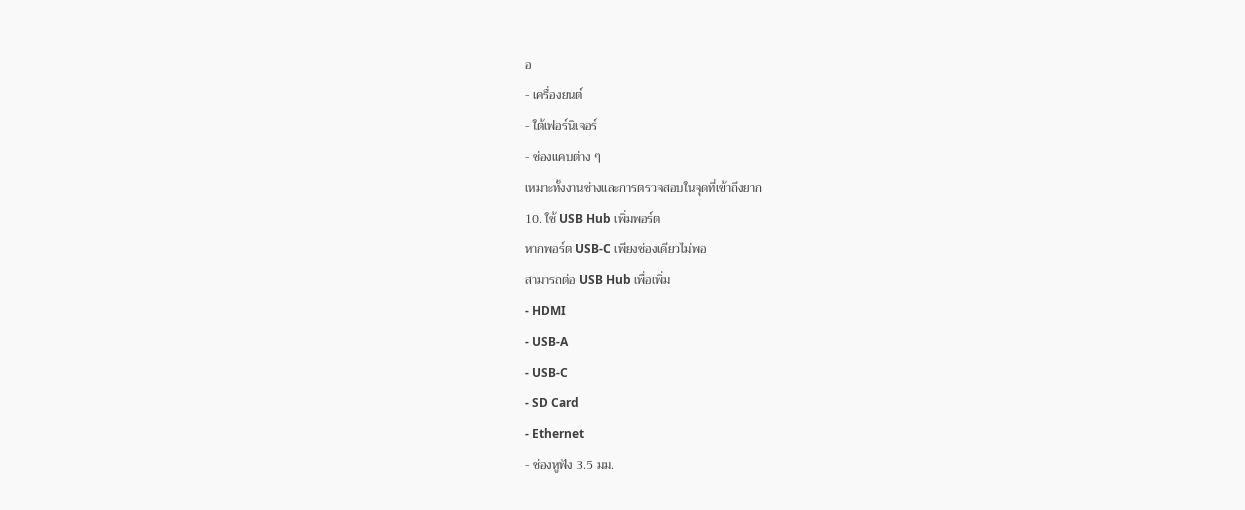อ
- เครื่องยนต์
- ใต้เฟอร์นิเจอร์
- ช่องแคบต่าง ๆ
เหมาะทั้งงานช่างและการตรวจสอบในจุดที่เข้าถึงยาก
10. ใช้ USB Hub เพิ่มพอร์ต
หากพอร์ต USB-C เพียงช่องเดียวไม่พอ
สามารถต่อ USB Hub เพื่อเพิ่ม
- HDMI
- USB-A
- USB-C
- SD Card
- Ethernet
- ช่องหูฟัง 3.5 มม.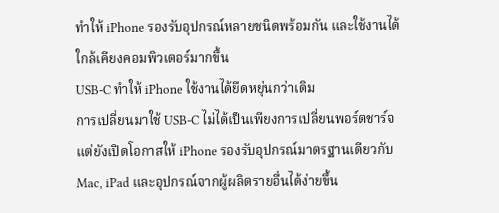ทำให้ iPhone รองรับอุปกรณ์หลายชนิดพร้อมกัน และใช้งานได้ใกล้เคียงคอมพิวเตอร์มากขึ้น
USB-C ทำให้ iPhone ใช้งานได้ยืดหยุ่นกว่าเดิม
การเปลี่ยนมาใช้ USB-C ไม่ได้เป็นเพียงการเปลี่ยนพอร์ตชาร์จ แต่ยังเปิดโอกาสให้ iPhone รองรับอุปกรณ์มาตรฐานเดียวกับ Mac, iPad และอุปกรณ์จากผู้ผลิตรายอื่นได้ง่ายขึ้น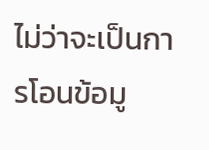ไม่ว่าจะเป็นการโอนข้อมู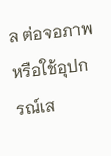ล ต่อจอภาพ หรือใช้อุปกรณ์เส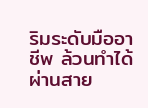ริมระดับมืออาชีพ ล้วนทำได้ผ่านสาย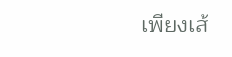เพียงเส้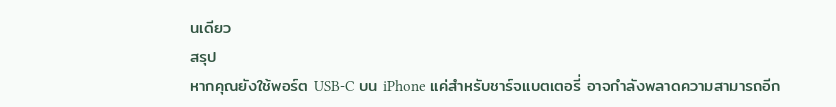นเดียว
สรุป
หากคุณยังใช้พอร์ต USB-C บน iPhone แค่สำหรับชาร์จแบตเตอรี่ อาจกำลังพลาดความสามารถอีก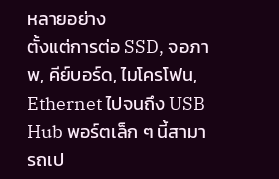หลายอย่าง
ตั้งแต่การต่อ SSD, จอภาพ, คีย์บอร์ด, ไมโครโฟน, Ethernet ไปจนถึง USB Hub พอร์ตเล็ก ๆ นี้สามารถเป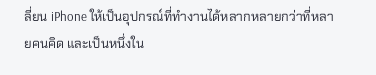ลี่ยน iPhone ให้เป็นอุปกรณ์ที่ทำงานได้หลากหลายกว่าที่หลายคนคิด และเป็นหนึ่งใน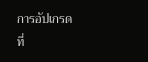การอัปเกรดที่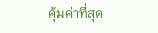คุ้มค่าที่สุด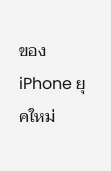ของ iPhone ยุคใหม่